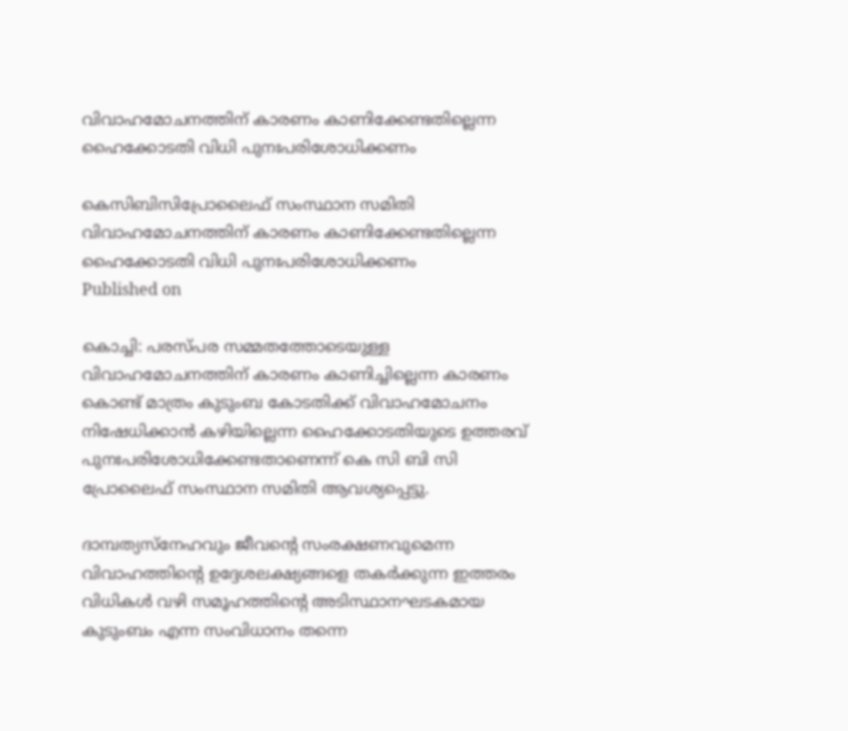വിവാഹമോചനത്തിന് കാരണം കാണിക്കേണ്ടതില്ലെന്ന ഹൈക്കോടതി വിധി പുനഃപരിശോധിക്കണം

കെസിബിസിപ്രോലൈഫ് സംസ്ഥാന സമിതി
വിവാഹമോചനത്തിന് കാരണം കാണിക്കേണ്ടതില്ലെന്ന ഹൈക്കോടതി വിധി പുനഃപരിശോധിക്കണം
Published on

കൊച്ചി: പരസ്പര സമ്മതത്തോടെയുള്ള വിവാഹമോചനത്തിന് കാരണം കാണിച്ചില്ലെന്ന കാരണം കൊണ്ട് മാത്രം കുടുംബ കോടതിക്ക് വിവാഹമോചനം നിഷേധിക്കാന്‍ കഴിയില്ലെന്ന ഹൈക്കോടതിയുടെ ഉത്തരവ് പുനഃപരിശോധിക്കേണ്ടതാണെന്ന് കെ സി ബി സി പ്രോലൈഫ് സംസ്ഥാന സമിതി ആവശ്യപ്പെട്ടു.

ദാമ്പത്യസ്‌നേഹവും ജീവന്റെ സംരക്ഷണവുമെന്ന വിവാഹത്തിന്റെ ഉദ്ദേശലക്ഷ്യങ്ങളെ തകര്‍ക്കുന്ന ഇത്തരം വിധികള്‍ വഴി സമൂഹത്തിന്റെ അടിസ്ഥാനഘടകമായ കുടുംബം എന്ന സംവിധാനം തന്നെ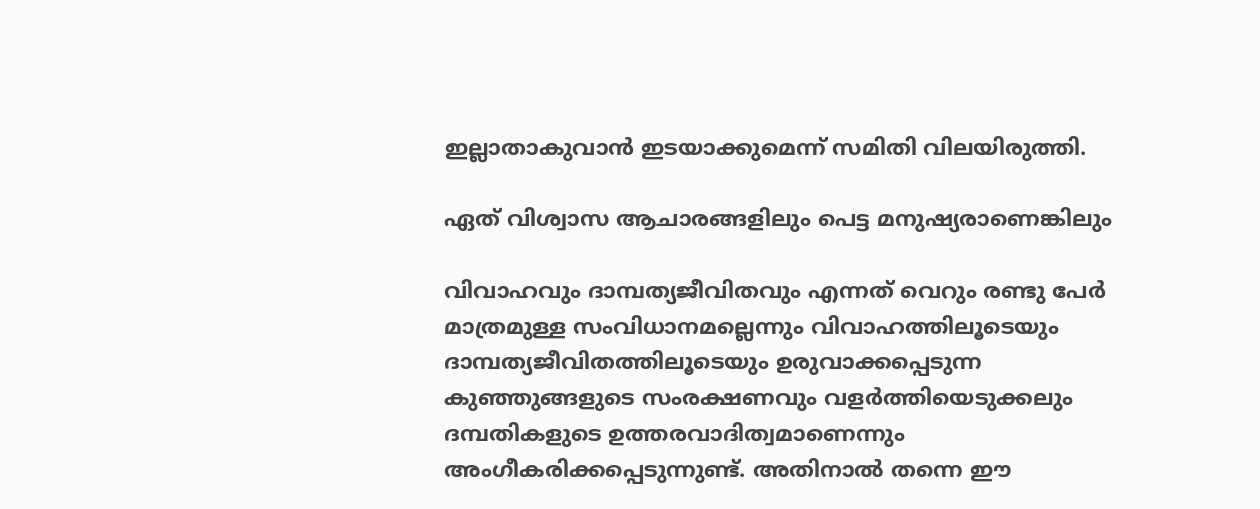ഇല്ലാതാകുവാന്‍ ഇടയാക്കുമെന്ന് സമിതി വിലയിരുത്തി.

ഏത് വിശ്വാസ ആചാരങ്ങളിലും പെട്ട മനുഷ്യരാണെങ്കിലും

വിവാഹവും ദാമ്പത്യജീവിതവും എന്നത് വെറും രണ്ടു പേര്‍ മാത്രമുള്ള സംവിധാനമല്ലെന്നും വിവാഹത്തിലൂടെയും ദാമ്പത്യജീവിതത്തിലൂടെയും ഉരുവാക്കപ്പെടുന്ന കുഞ്ഞുങ്ങളുടെ സംരക്ഷണവും വളര്‍ത്തിയെടുക്കലും ദമ്പതികളുടെ ഉത്തരവാദിത്വമാണെന്നും അംഗീകരിക്കപ്പെടുന്നുണ്ട്. അതിനാല്‍ തന്നെ ഈ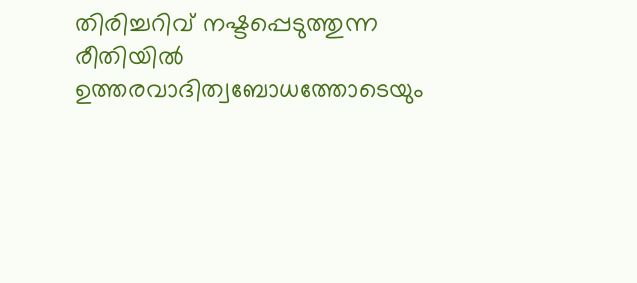തിരിച്ചറിവ് നഷ്ടപ്പെടുത്തുന്ന രീതിയില്‍ ഉത്തരവാദിത്വബോധത്തോടെയും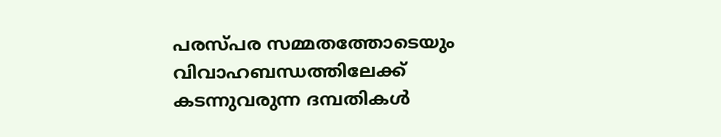പരസ്പര സമ്മതത്തോടെയും വിവാഹബന്ധത്തിലേക്ക് കടന്നുവരുന്ന ദമ്പതികള്‍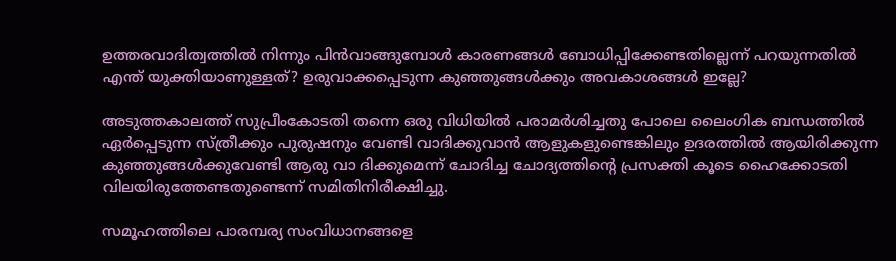ഉത്തരവാദിത്വത്തില്‍ നിന്നും പിന്‍വാങ്ങുമ്പോള്‍ കാരണങ്ങള്‍ ബോധിപ്പിക്കേണ്ടതില്ലെന്ന് പറയുന്നതില്‍ എന്ത് യുക്തിയാണുള്ളത്? ഉരുവാക്കപ്പെടുന്ന കുഞ്ഞുങ്ങള്‍ക്കും അവകാശങ്ങള്‍ ഇല്ലേ?

അടുത്തകാലത്ത് സുപ്രീംകോടതി തന്നെ ഒരു വിധിയില്‍ പരാമര്‍ശിച്ചതു പോലെ ലൈംഗിക ബന്ധത്തില്‍ ഏര്‍പ്പെടുന്ന സ്ത്രീക്കും പുരുഷനും വേണ്ടി വാദിക്കുവാന്‍ ആളുകളുണ്ടെങ്കിലും ഉദരത്തില്‍ ആയിരിക്കുന്ന കുഞ്ഞുങ്ങള്‍ക്കുവേണ്ടി ആരു വാ ദിക്കുമെന്ന് ചോദിച്ച ചോദ്യത്തിന്റെ പ്രസക്തി കൂടെ ഹൈക്കോടതി വിലയിരുത്തേണ്ടതുണ്ടെന്ന് സമിതിനിരീക്ഷിച്ചു.

സമൂഹത്തിലെ പാരമ്പര്യ സംവിധാനങ്ങളെ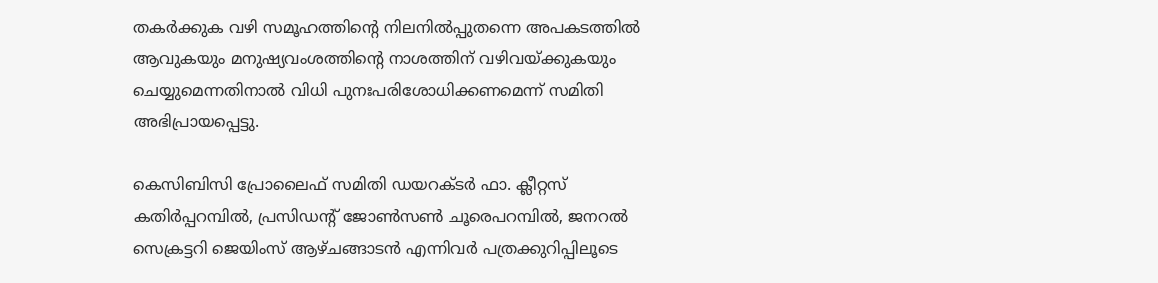തകര്‍ക്കുക വഴി സമൂഹത്തിന്റെ നിലനില്‍പ്പുതന്നെ അപകടത്തില്‍ ആവുകയും മനുഷ്യവംശത്തിന്റെ നാശത്തിന് വഴിവയ്ക്കുകയും ചെയ്യുമെന്നതിനാല്‍ വിധി പുനഃപരിശോധിക്കണമെന്ന് സമിതി അഭിപ്രായപ്പെട്ടു.

കെസിബിസി പ്രോലൈഫ് സമിതി ഡയറക്ടര്‍ ഫാ. ക്ലീറ്റസ് കതിര്‍പ്പറമ്പില്‍, പ്രസിഡന്റ് ജോണ്‍സണ്‍ ചൂരെപറമ്പില്‍, ജനറല്‍ സെക്രട്ടറി ജെയിംസ് ആഴ്ചങ്ങാടന്‍ എന്നിവര്‍ പത്രക്കുറിപ്പിലൂടെ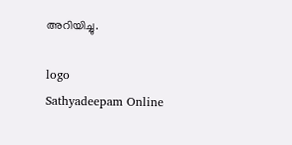അറിയിച്ചു.

logo
Sathyadeepam Online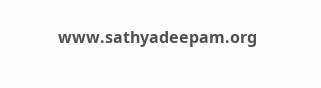www.sathyadeepam.org